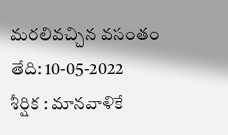మరలివచ్చిన వసంతం
తేది: 10-05-2022
శీర్షిక : మానవాళికే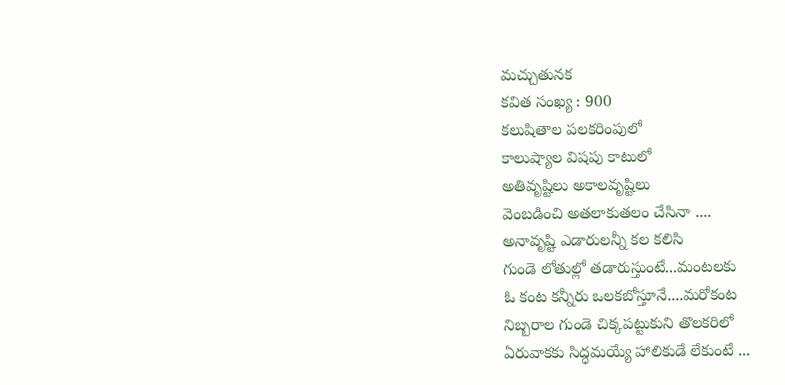మచ్చుతునక
కవిత సంఖ్య : 900
కలుషితాల పలకరింపులో
కాలుష్యాల విషపు కాటులో
అతివృష్టిలు అకాలవృష్టిలు
వెంబడించి అతలాకుతలం చేసినా ....
అనావృష్టి ఎడారులన్నీ కల కలిసి
గుండె లోతుల్లో తడారుస్తుంటే...మంటలకు
ఓ కంట కన్నీరు ఒలకబోస్తూనే....మరోకంట
నిబ్బరాల గుండె చిక్కపట్టుకుని తొలకరిలో
ఏరువాకకు సిద్ధమయ్యే హాలికుడే లేకుంటే ...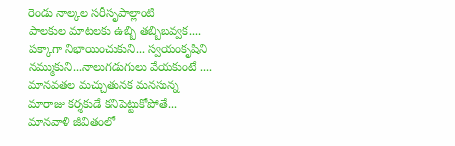రెండు నాల్కల సరీసృపాల్లాంటి
పాలకుల మాటలకు ఉబ్బి తబ్బిబవ్వక....
పక్కాగా నిభాయించుకుని... స్వయంకృషిని
నమ్ముకుని...నాలుగడుగులు వేయకుంటే ....
మానవతల మచ్చుతునక మనసున్న
మారాజు కర్శకుడే కనిపెట్టుకోపోతే...
మానవాళి జీవితంలో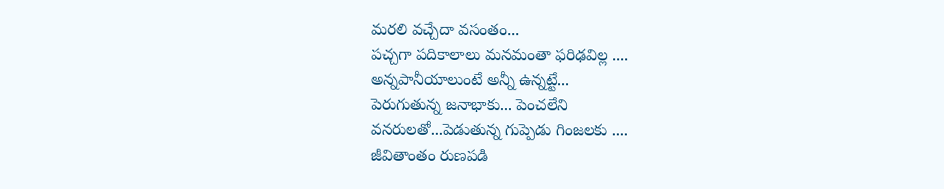మరలి వచ్చేదా వసంతం...
పచ్చగా పదికాలాలు మనమంతా ఫరిఢవిల్ల ....
అన్నపానీయాలుంటే అన్నీ ఉన్నట్టే...
పెరుగుతున్న జనాభాకు... పెంచలేని
వనరులతో...పెడుతున్న గుప్పెడు గింజలకు ....
జీవితాంతం రుణపడి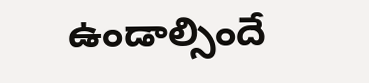ఉండాల్సిందే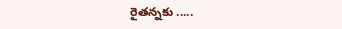రైతన్నకు .....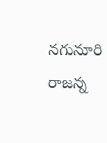నగునూరి రాజన్న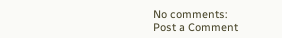No comments:
Post a Comment